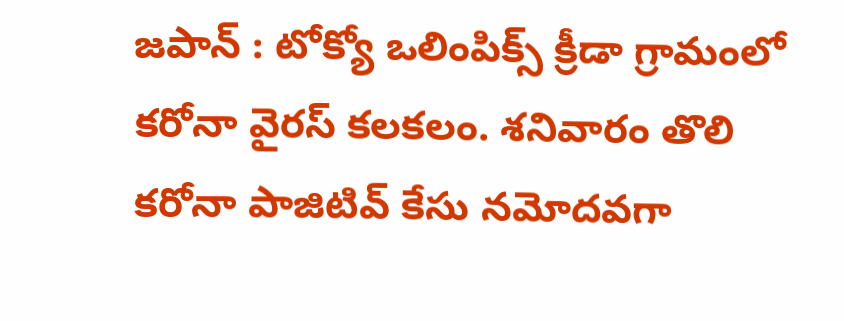జపాన్ : టోక్యో ఒలింపిక్స్ క్రీడా గ్రామంలో కరోనా వైరస్ కలకలం. శనివారం తొలి కరోనా పాజిటివ్ కేసు నమోదవగా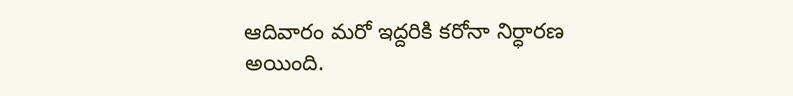ఆదివారం మరో ఇద్దరికి కరోనా నిర్ధారణ అయింది.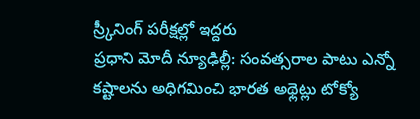స్ర్కీనింగ్ పరీక్షల్లో ఇద్దరు
ప్రధాని మోదీ న్యూఢిల్లీ: సంవత్సరాల పాటు ఎన్నో కష్టాలను అధిగమించి భారత అథ్లెట్లు టోక్యో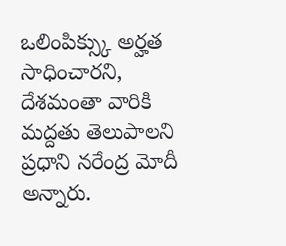ఒలింపిక్స్కు అర్హత సాధించారని, దేశమంతా వారికి మద్దతు తెలుపాలని ప్రధాని నరేంద్ర మోదీ అన్నారు.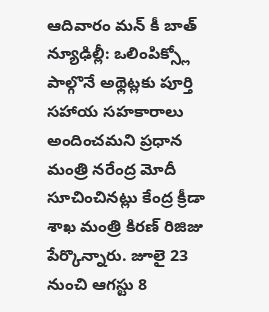ఆదివారం మన్ కీ బాత్
న్యూఢిల్లీ: ఒలింపిక్స్లో పాల్గొనే అథ్లెట్లకు పూర్తి సహాయ సహకారాలు అందించమని ప్రధాన మంత్రి నరేంద్ర మోదీ సూచించినట్లు కేంద్ర క్రీడా శాఖ మంత్రి కిరణ్ రిజిజు పేర్కొన్నారు. జూలై 23 నుంచి ఆగస్టు 8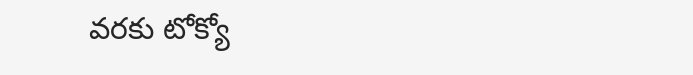వరకు టోక్యో